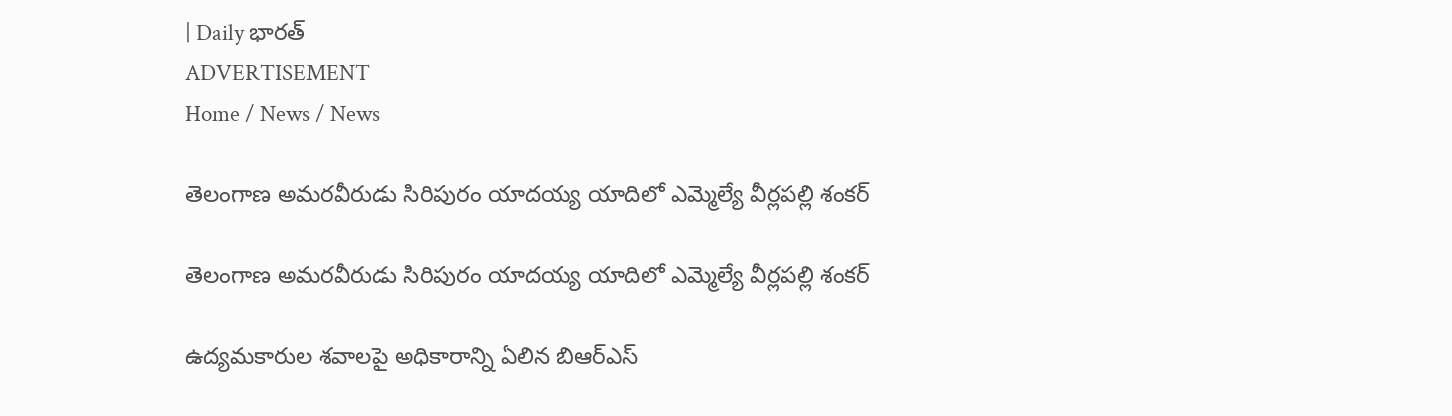| Daily భారత్
ADVERTISEMENT
Home / News / News

తెలంగాణ అమరవీరుడు సిరిపురం యాద‌య్య యాదిలో ఎమ్మెల్యే వీర్లపల్లి శంకర్

తెలంగాణ అమరవీరుడు సిరిపురం యాద‌య్య యాదిలో ఎమ్మెల్యే వీర్లపల్లి శంకర్

ఉద్యమకారుల శవాలపై అధికారాన్ని ఏలిన బిఆర్ఎస్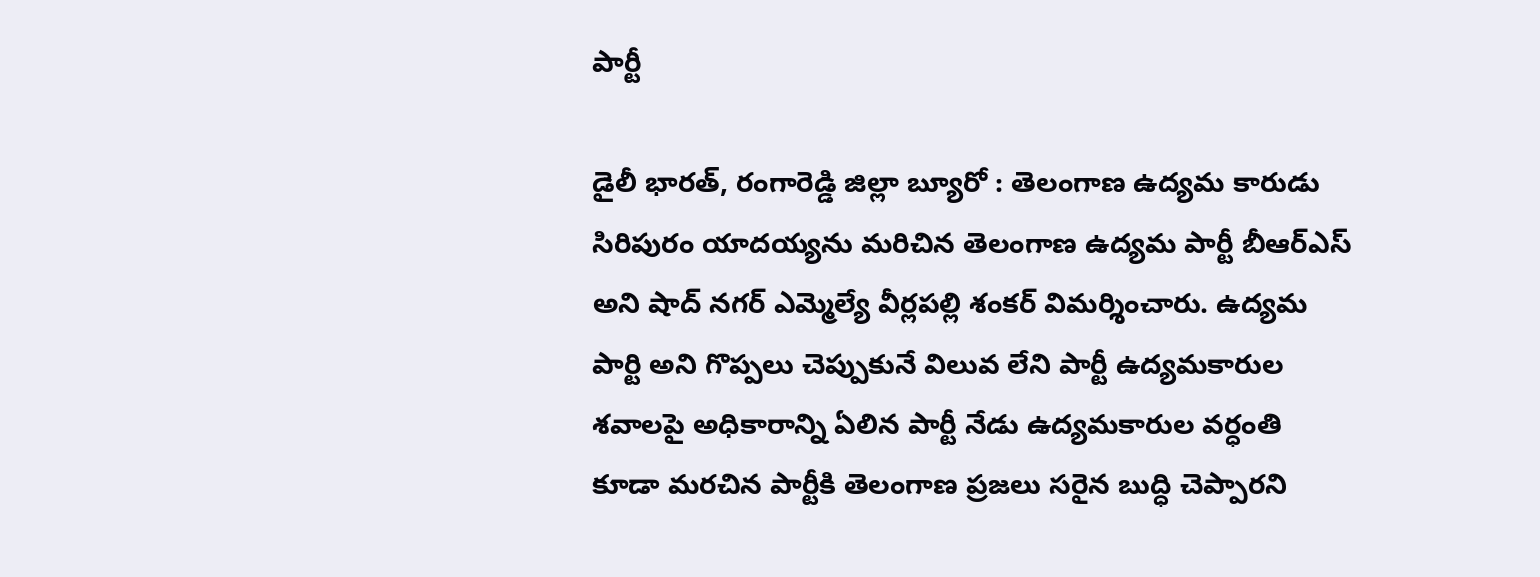పార్టీ

డైలీ భారత్, రంగారెడ్డి జిల్లా బ్యూరో : తెలంగాణ ఉద్యమ కారుడు సిరిపురం యాదయ్యను మరిచిన తెలంగాణ ఉద్యమ పార్టీ బీఆర్ఎస్ అని షాద్ నగర్ ఎమ్మెల్యే వీర్లపల్లి శంకర్ విమర్శించారు. ఉద్యమ పార్టి అని గొప్పలు చెప్పుకునే విలువ లేని పార్టీ ఉద్యమకారుల శవాలపై అధికారాన్ని ఏలిన పార్టీ నేడు ఉద్యమకారుల వర్ధంతి కూడా మరచిన పార్టీకి తెలంగాణ ప్రజలు సరైన బుద్ధి చెప్పారని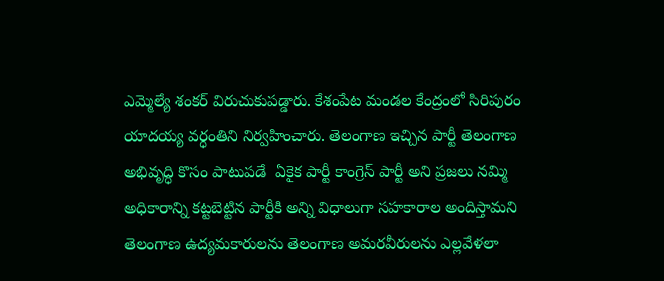ఎమ్మెల్యే శంకర్ విరుచుకుపడ్డారు. కేశంపేట మండల కేంద్రంలో సిరిపురం యాదయ్య వర్ధంతిని నిర్వహించారు. తెలంగాణ ఇచ్చిన పార్టీ తెలంగాణ అభివృద్ధి కొసం పాటుపడే  ఏకైక పార్టీ కాంగ్రెస్ పార్టీ అని ప్రజలు నమ్మి  అధికారాన్ని కట్టబెట్టిన పార్టీకి అన్ని విధాలుగా సహకారాల అందిస్తామని తెలంగాణ ఉద్యమకారులను తెలంగాణ అమరవీరులను ఎల్లవేళలా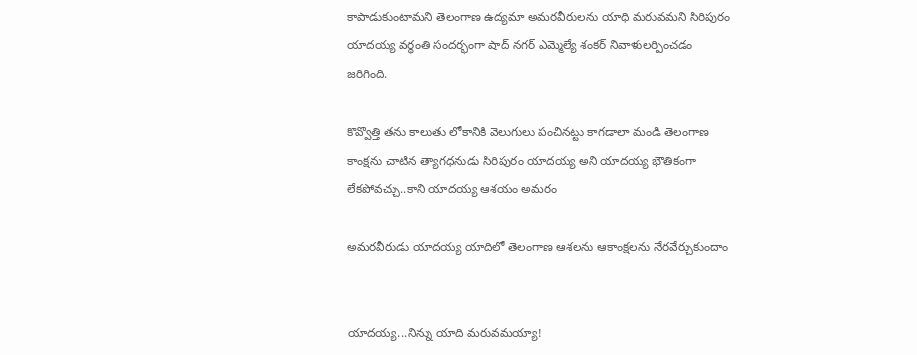కాపాడుకుంటామని తెలంగాణ ఉద్యమా అమరవీరులను యాధి మరువమని సిరిపురం యాదయ్య వర్ధంతి సందర్భంగా షాద్ నగర్ ఎమ్మెల్యే శంకర్ నివాళులర్పించడం జరిగింది.

కొవ్వొత్తి త‌ను కాలుతు లోకానికి వెలుగులు పంచిన‌ట్టు కాగ‌డాలా మండి తెలంగాణ కాంక్ష‌ను చాటిన త్యాగ‌ధ‌నుడు సిరిపురం యాద‌య్య అని యాద‌య్య భౌతికంగా లేకపోవ‌చ్చు..కాని యాద‌య్య ఆశ‌యం అమ‌రం

అమ‌ర‌వీరుడు యాద‌య్య యాదిలో తెలంగాణ ఆశ‌ల‌ను ఆకాంక్ష‌ల‌ను నేర‌వేర్చుకుందాం


యాద‌య్య...నిన్ను యాది మ‌రువ‌మ‌య్యా!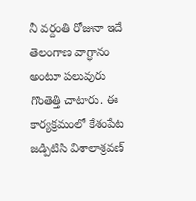నీ వ‌ర్దంతి రోజునా ఇదే తెలంగాణ‌ వాగ్ధానం అంటూ పలువురు గొంతెత్తి చాటారు. ఈ కార్యక్రమంలో కేశంపేట జడ్పిటిసి విశాలాశ్రవణ్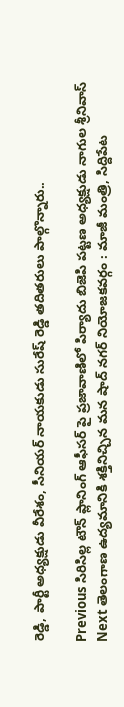రెడ్డి, పార్టీ అధ్యక్షుడు వీరేశం, సీనియర్ నాయకుడు సురేష్ రెడ్డి తదితరులు పాల్గొన్నారు..

Previous సిరిసిల్ల టౌన్ ప్లానింగ్ ఆఫీసర్ పై ప్రజావాణిలో పిర్యాదు బిజెపి పట్టణ అధ్యక్షుడు నాగుల శ్రీనివాస్
Next తెలంగాణ ఉద్యమానికి శక్తినిచ్చిన మన షాద్ నగర్ నియోజకవర్గం : మాజీ మంత్రి, సిద్దిపేట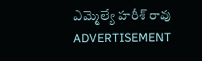ఎమ్మెల్యే హరీశ్‌ రావు
ADVERTISEMENT